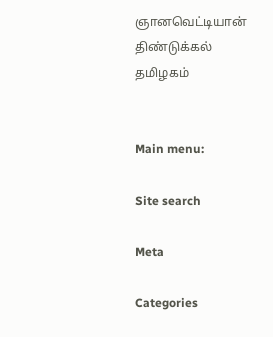ஞானவெட்டியான்
திண்டுக்கல்
தமிழகம்


Main menu:

Site search

Meta

Categories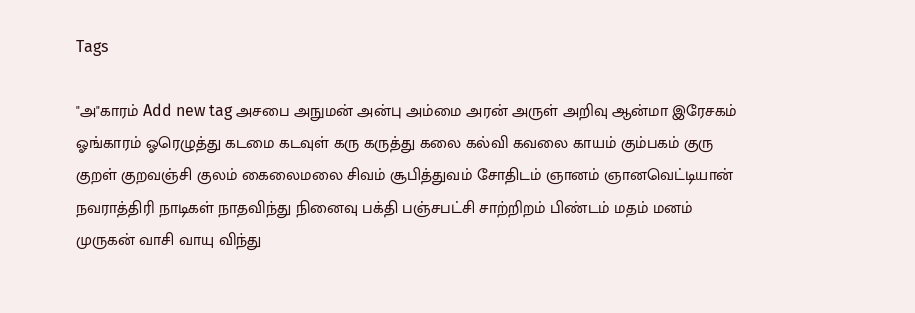Tags

"அ"காரம் Add new tag அசபை அநுமன் அன்பு அம்மை அரன் அருள் அறிவு ஆன்மா இரேசகம் ஓங்காரம் ஓரெழுத்து கடமை கடவுள் கரு கருத்து கலை கல்வி கவலை காயம் கும்பகம் குரு குறள் குறவஞ்சி குலம் கைலைமலை சிவம் சூபித்துவம் சோதிடம் ஞானம் ஞானவெட்டியான் நவராத்திரி நாடிகள் நாதவிந்து நினைவு பக்தி பஞ்சபட்சி சாற்றிறம் பிண்டம் மதம் மனம் முருகன் வாசி வாயு விந்து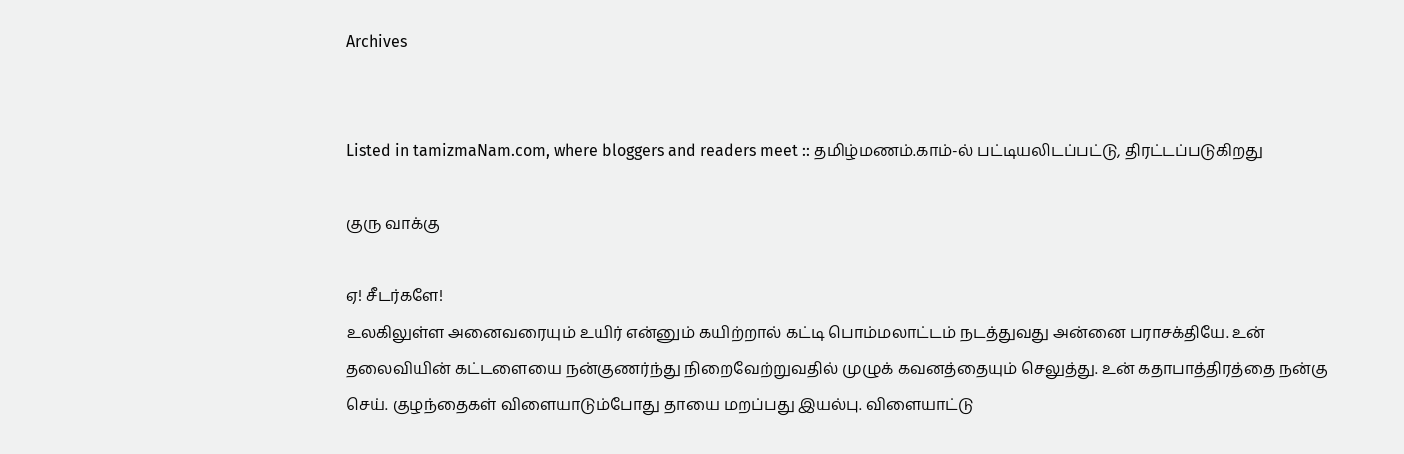Archives


Listed in tamizmaNam.com, where bloggers and readers meet :: தமிழ்மணம்.காம்-ல் பட்டியலிடப்பட்டு, திரட்டப்படுகிறது

குரு வாக்கு

ஏ! சீடர்களே!
உலகிலுள்ள அனைவரையும் உயிர் என்னும் கயிற்றால் கட்டி பொம்மலாட்டம் நடத்துவது அன்னை பராசக்தியே. உன் தலைவியின் கட்டளையை நன்குணர்ந்து நிறைவேற்றுவதில் முழுக் கவனத்தையும் செலுத்து. உன் கதாபாத்திரத்தை நன்கு செய். குழந்தைகள் விளையாடும்போது தாயை மறப்பது இயல்பு. விளையாட்டு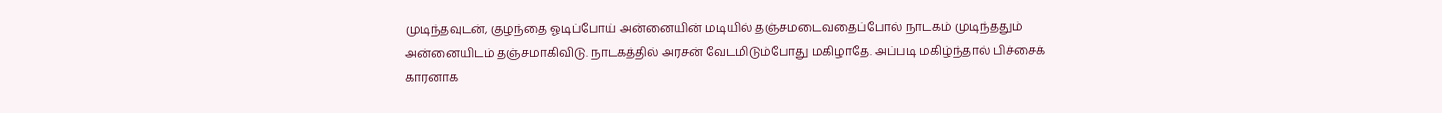முடிந்தவுடன், குழந்தை ஓடிப்போய் அன்னையின் மடியில் தஞ்சமடைவதைப்போல் நாடகம் முடிந்ததும் அன்னையிடம் தஞ்சமாகிவிடு. நாடகத்தில் அரசன் வேடமிடும்போது மகிழாதே. அப்படி மகிழ்ந்தால் பிச்சைக் காரனாக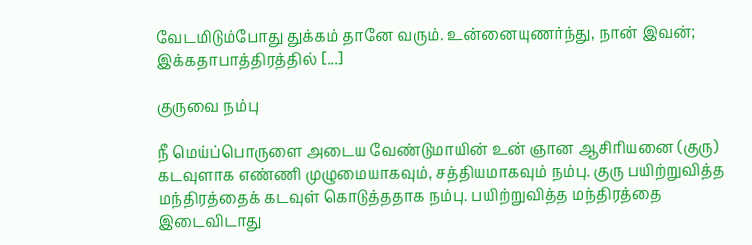வேடமிடும்போது துக்கம் தானே வரும். உன்னையுணர்ந்து, நான் இவன்; இக்கதாபாத்திரத்தில் [...]

குருவை நம்பு

நீ மெய்ப்பொருளை அடைய வேண்டுமாயின் உன் ஞான ஆசிரியனை (குரு) கடவுளாக எண்ணி முழுமையாகவும், சத்தியமாகவும் நம்பு. குரு பயிற்றுவித்த மந்திரத்தைக் கடவுள் கொடுத்ததாக நம்பு. பயிற்றுவித்த மந்திரத்தை இடைவிடாது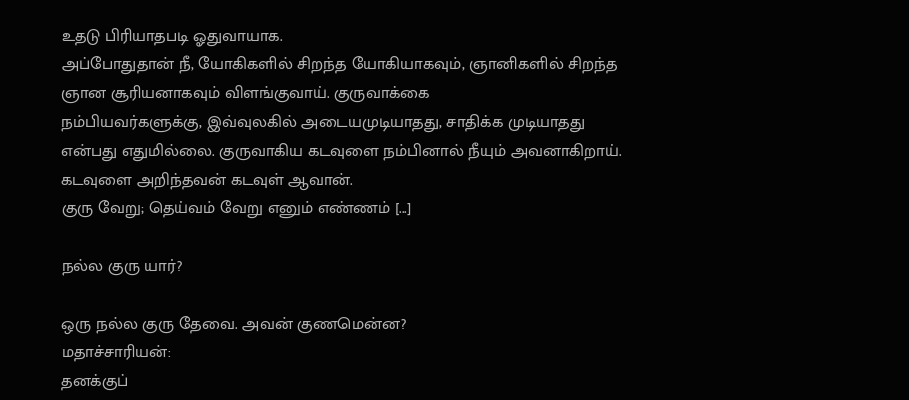உதடு பிரியாதபடி ஓதுவாயாக.
அப்போதுதான் நீ, யோகிகளில் சிறந்த யோகியாகவும், ஞானிகளில் சிறந்த ஞான சூரியனாகவும் விளங்குவாய். குருவாக்கை
நம்பியவர்களுக்கு, இவ்வுலகில் அடையமுடியாதது, சாதிக்க முடியாதது என்பது எதுமில்லை. குருவாகிய கடவுளை நம்பினால் நீயும் அவனாகிறாய். கடவுளை அறிந்தவன் கடவுள் ஆவான்.
குரு வேறு; தெய்வம் வேறு எனும் எண்ணம் [...]

நல்ல குரு யார்?

ஒரு நல்ல குரு தேவை. அவன் குணமென்ன?
மதாச்சாரியன்:
தனக்குப்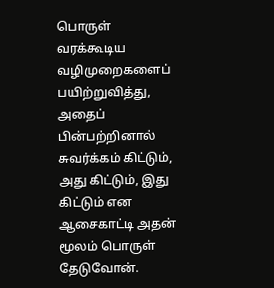பொருள் வரக்கூடிய வழிமுறைகளைப் பயிற்றுவித்து, அதைப்
பின்பற்றினால் சுவர்க்கம் கிட்டும், அது கிட்டும், இது கிட்டும் என
ஆசைகாட்டி அதன் மூலம் பொருள் தேடுவோன்.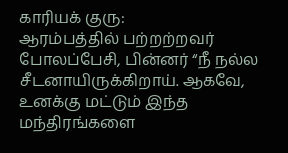காரியக் குரு:
ஆரம்பத்தில் பற்றற்றவர் போலப்பேசி, பின்னர் “நீ நல்ல சீடனாயிருக்கிறாய். ஆகவே, உனக்கு மட்டும் இந்த மந்திரங்களை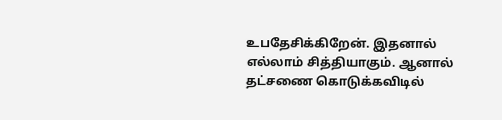உபதேசிக்கிறேன். இதனால் எல்லாம் சித்தியாகும். ஆனால் தட்சணை கொடுக்கவிடில்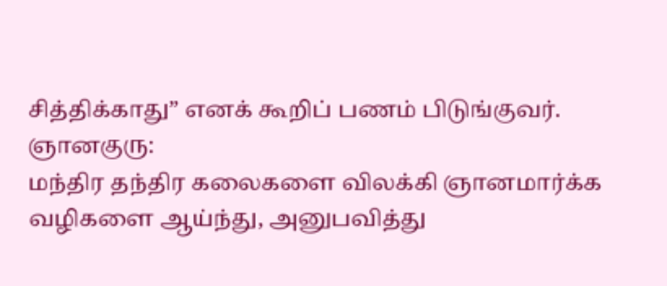சித்திக்காது” எனக் கூறிப் பணம் பிடுங்குவர்.
ஞானகுரு:
மந்திர தந்திர கலைகளை விலக்கி ஞானமார்க்க வழிகளை ஆய்ந்து, அனுபவித்து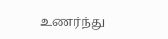உணர்ந்து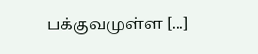பக்குவமுள்ள [...]